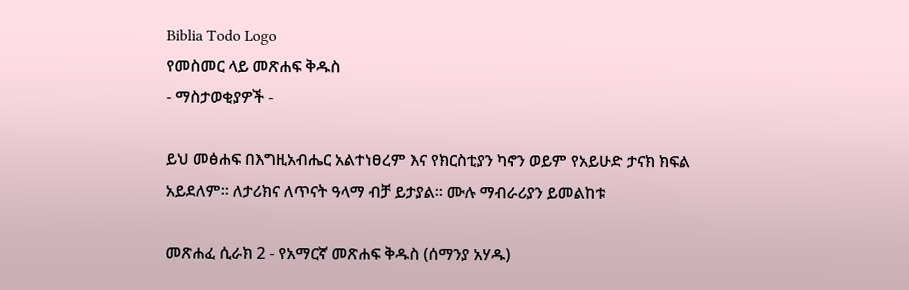Biblia Todo Logo
የመስመር ላይ መጽሐፍ ቅዱስ
- ማስታወቂያዎች -

ይህ መፅሐፍ በእግዚአብሔር አልተነፀረም እና የክርስቲያን ካኖን ወይም የአይሁድ ታናክ ክፍል አይደለም። ለታሪክና ለጥናት ዓላማ ብቻ ይታያል። ሙሉ ማብራሪያን ይመልከቱ

መጽሐፈ ሲራክ 2 - የአማርኛ መጽሐፍ ቅዱስ (ሰማንያ አሃዱ)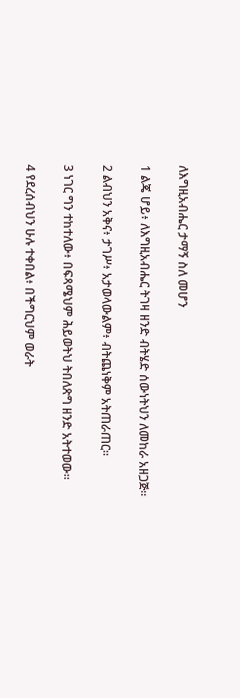ለእግዚአብሔር ታማኝ ስለ መሆን

1 ልጄ ሆይ፥ ለእግዚአብሔር ትገዛ ዘንድ ብትሄድ ሰውነትህን ለመከራ አዘጋጅ።

2 ልብህን አቅና፥ ታገሥ፥ አታወላውልም፥ ብትጨነቅም አትጠራጠር።

3 ነገር ግን ተከተለው፥ በፍጻሜህም ሕይወትህ ትበለጽግ ዘንድ አትተወው።

4 የደረሰብህን ሁሉ ተቀበል፥ በችግርህም ወራት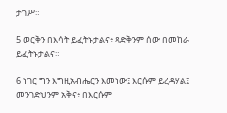ታገሥ።

5 ወርቅን በእሳት ይፈትኑታልና፥ ጻድቅንም ሰው በመከራ ይፈትኑታልና።

6 ነገር ግን እግዚአብሔርን እመነው፤ እርሱም ይረዳሃል፤ መንገድህንም አቅና፥ በእርሱም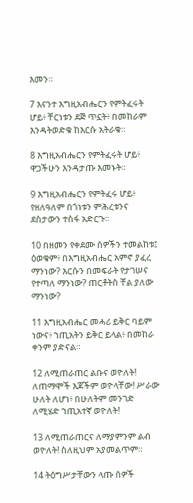እመን።

7 እናንተ እግዚአብሔርን የምትፈሩት ሆይ፥ ቸርነቱን ደጅ ጥኗት፥ በመከራም እንዳትወድቁ ከእርሱ አትራቁ።

8 እግዚአብሔርን የምትፈሩት ሆይ፥ ዋጋችሁን እንዳታጡ እመኑት።

9 እግዚአብሔርን የምትፈሩ ሆይ፥ የዘለዓለም በጎነቱን ምሕረቱንና ደስታውን ተስፋ አድርጉ።

10 በዘመን የቀደሙ ሰዎችን ተመልከቱ፤ ዕወቁም፥ በእግዚአብሔር አምኖ ያፈረ ማንነው? እርሱን በመፍራት የታገሠና የተጣለ ማንነው? ጠርቶትስ ቸል ያለው ማንነው?

11 እግዚአብሔር መሓሪ ይቅር ባይም ነውና፥ ኀጢአትን ይቅር ይላል፥ በመከራ ቀንም ያድናል።

12 ለሚጠራጠር ልቡና ወዮለት! ለጠማሞች እጆችም ወዮላቸው! ሥራው ሁለት ለሆነ፥ በሁለትም መንገድ ለሚሄድ ኀጢአተኛ ወዮለት!

13 ለሚጠራጠርና ለማያምንም ልብ ወዮለት! ስለዚህም አያመልጥም።

14 ትዕግሥታቸውን ላጡ ሰዎች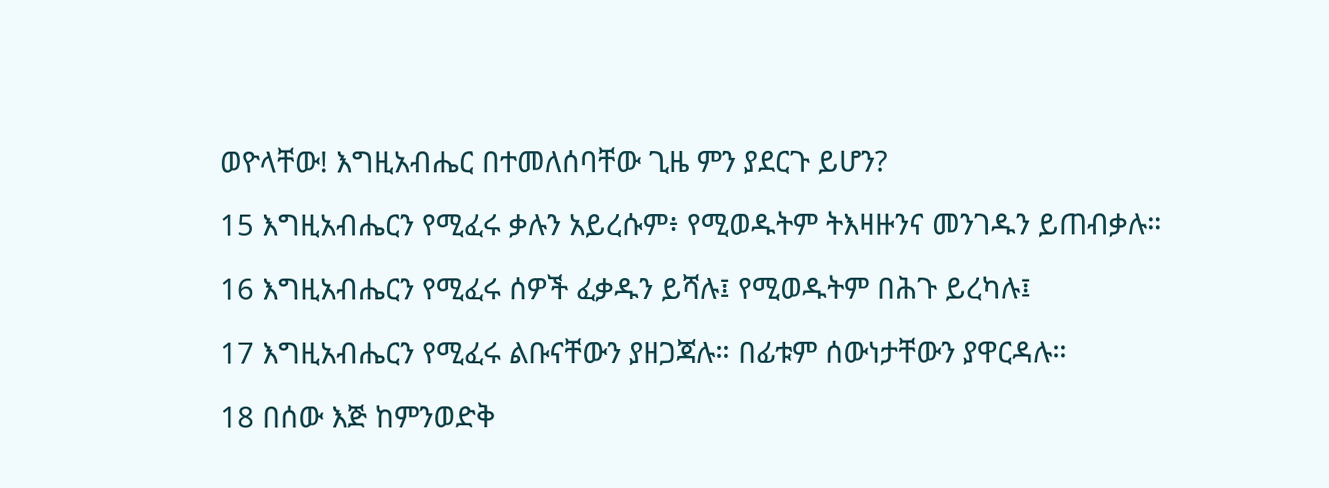ወዮላቸው! እግዚአብሔር በተመለሰባቸው ጊዜ ምን ያደርጉ ይሆን?

15 እግዚአብሔርን የሚፈሩ ቃሉን አይረሱም፥ የሚወዱትም ትእዛዙንና መንገዱን ይጠብቃሉ።

16 እግዚአብሔርን የሚፈሩ ሰዎች ፈቃዱን ይሻሉ፤ የሚወዱትም በሕጉ ይረካሉ፤

17 እግዚአብሔርን የሚፈሩ ልቡናቸውን ያዘጋጃሉ። በፊቱም ሰውነታቸውን ያዋርዳሉ።

18 በሰው እጅ ከምንወድቅ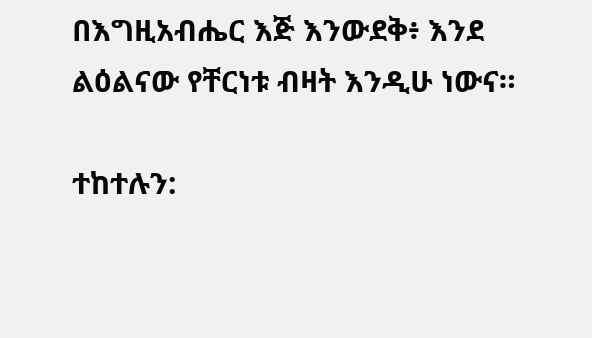በእግዚአብሔር እጅ እንውደቅ፥ እንደ ልዕልናው የቸርነቱ ብዛት እንዲሁ ነውና።

ተከተሉን: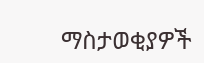ማስታወቂያዎች